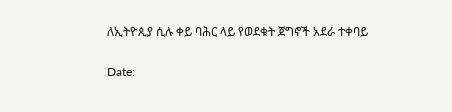ለኢትዮጲያ ሲሉ ቀይ ባሕር ላይ የወደቁት ጀግኖች አደራ ተቀባይ

Date: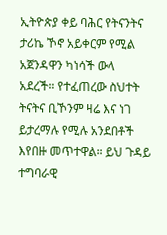ኢትዮጵያ ቀይ ባሕር የትናንትና ታሪኬ ኾኖ አይቀርም የሚል አጀንዳዋን ካነሳች ውላ አደረች። የተፈጠረው ስህተት ትናትና ቢኾንም ዛሬ እና ነገ ይታረማሉ የሚሉ አንደበቶች እየበዙ መጥተዋል። ይህ ጉዳይ ተግባራዊ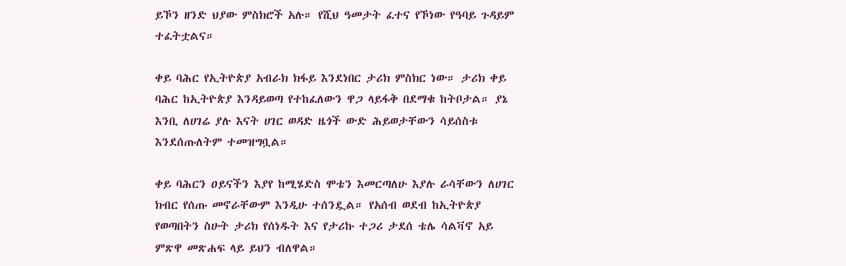ይኾን ዘንድ ህያው ምስክሮች አሉ። የሺህ ዓመታት ፈተና የኾነው የዓባይ ጉዳይም ተፈትቷልና።

ቀይ ባሕር የኢትዮጵያ አብራክ ክፋይ እንደነበር ታሪክ ምስክር ነው። ታሪክ ቀይ ባሕር ከኢትዮጵያ እንዳይወጣ የተከፈለውን ዋጋ ላይፋቅ በደማቁ ከትቦታል። ያኔ እንቢ ለሀገሬ ያሉ እናት ሀገር ወዳድ ዜጎች ውድ ሕይወታቸውን ሳይሰስቱ እንደሰጡለትም ተመዝግቧል።

ቀይ ባሕርን ዐይናችን እያየ ከሚሄድስ ሞቴን እመርጣለሁ እያሉ ራሳቸውን ለሀገር ክብር የሰጡ መኖራቸውም እንዲሁ ተሰንዷል። የአሰብ ወደብ ከኢትዮጵያ የወጣበትን ስሁት ታሪክ የሰነዱት እና የታሪኩ ተጋሪ ታደሰ ቴሌ ሳልቫኖ አይ ምጽዋ መጽሐፍ ላይ ይህን ብለዋል።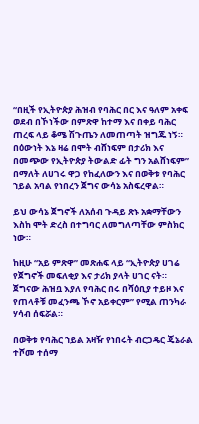“በዚች የኢትዮጵያ ሕዝብ የባሕር በር እና ዓለም አቀፍ ወደብ በኾነችው በምጽዋ ከተማ እና በቀይ ባሕር ጠረፍ ላይ ቆሜ ሽጉጤን ለመጠጣት ዝግጁ ነኝ። በዕውነት እኔ ዛሬ በሞት ብሸነፍም በታሪክ እና በመጭው የኢትዮጵያ ትውልድ ፊት ግን አልሸነፍም” በማለት ለሀገሩ ዋጋ የከፈለውን እና በወቅቱ የባሕር ኀይል አባል የነበረን ጀግና ውሳኔ አስፍረዋል።

ይህ ውሳኔ ጀግኖች ለአሰብ ጉዳይ ጽኑ አቋማቸውን እስከ ሞት ድረስ በተግባር ለመግለጣቸው ምስክር ነው።

ከዚሁ “አይ ምጽዋ” መጽሐፍ ላይ “ኢትዮጵያ ሀገሬ የጀግኖች መፍለቂያ እና ታሪክ ያላት ሀገር ናት። ጀግናው ሕዝቧ እያለ የባሕር በሩ በሻዕቢያ ተይዞ እና የጠላቶቹ መፈንጫ ኾኖ አይቀርም” የሚል ጠንካራ ሃሳብ ሰፍሯል።

በወቅቱ የባሕር ኀይል አዛዥ የነበሩት ብርጋዴር ጄኔራል ተሾመ ተሰማ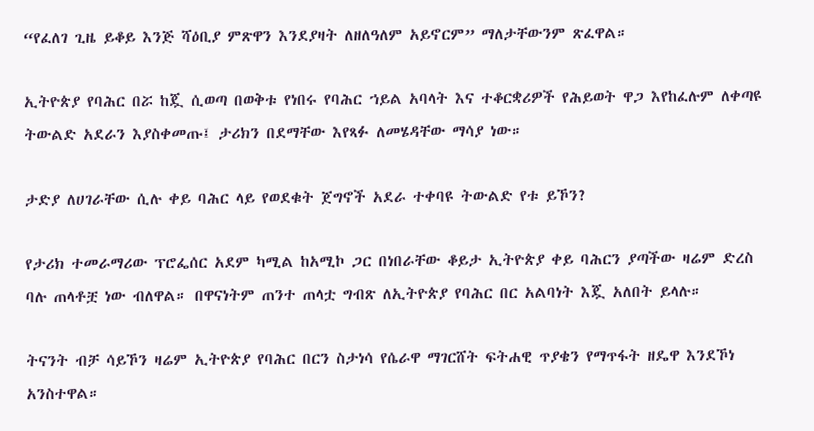“የፈለገ ጊዜ ይቆይ እንጅ ሻዕቢያ ምጽዋን እንደያዛት ለዘለዓለም አይኖርም” ማለታቸውንም ጽፈዋል።

ኢትዮጵያ የባሕር በሯ ከጇ ሲወጣ በወቅቱ የነበሩ የባሕር ኀይል አባላት እና ተቆርቋሪዎች የሕይወት ዋጋ እየከፈሉም ለቀጣዩ ትውልድ አደራን እያስቀመጡ፤ ታሪክን በደማቸው እየጻፉ ለመሄዳቸው ማሳያ ነው።

ታድያ ለሀገራቸው ሲሉ ቀይ ባሕር ላይ የወደቁት ጀግኖች አደራ ተቀባዩ ትውልድ የቱ ይኾን?

የታሪክ ተመራማሪው ፕሮፌሰር አደም ካሚል ከአሚኮ ጋር በነበራቸው ቆይታ ኢትዮጵያ ቀይ ባሕርን ያጣችው ዛሬም ድረስ ባሉ ጠላቶቿ ነው ብለዋል። በዋናነትም ጠንተ ጠላቷ ግብጽ ለኢትዮጵያ የባሕር በር አልባነት እጇ አለበት ይላሉ።

ትናንት ብቻ ሳይኾን ዛሬም ኢትዮጵያ የባሕር በርን ስታነሳ የሴራዋ ማገርሸት ፍትሐዊ ጥያቄን የማጥፋት ዘዴዋ እንደኾነ አንስተዋል።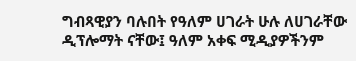ግብጻዊያን ባሉበት የዓለም ሀገራት ሁሉ ለሀገራቸው ዲፕሎማት ናቸው፤ ዓለም አቀፍ ሚዲያዎችንም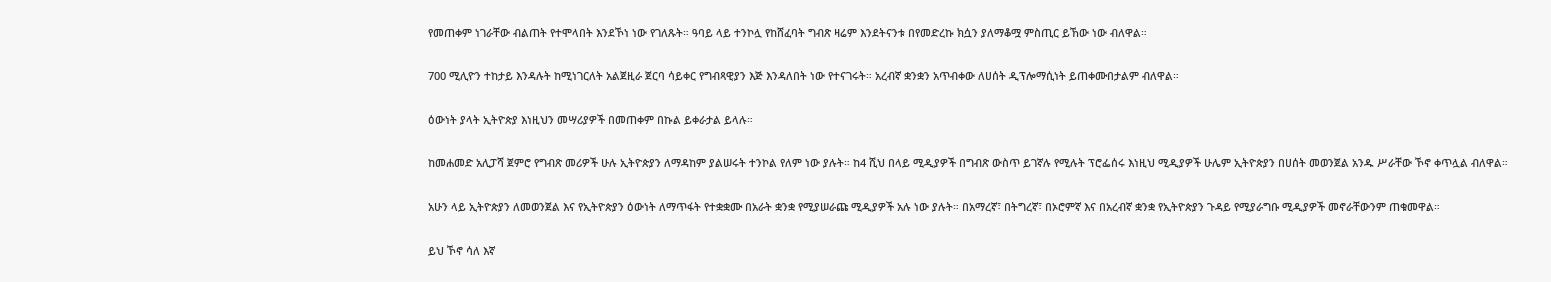የመጠቀም ነገራቸው ብልጠት የተሞላበት እንደኾነ ነው የገለጹት። ዓባይ ላይ ተንኮሏ የከሸፈባት ግብጽ ዛሬም እንደትናንቱ በየመድረኩ ክሷን ያለማቆሟ ምስጢር ይኸው ነው ብለዋል።

700 ሚሊዮን ተከታይ እንዳሉት ከሚነገርለት አልጀዚራ ጀርባ ሳይቀር የግብጻዊያን እጅ እንዳለበት ነው የተናገሩት። አረብኛ ቋንቋን አጥብቀው ለሀሰት ዲፕሎማሲነት ይጠቀሙበታልም ብለዋል።

ዕውነት ያላት ኢትዮጵያ እነዚህን መሣሪያዎች በመጠቀም በኩል ይቀራታል ይላሉ።

ከመሐመድ አሊፓሻ ጀምሮ የግብጽ መሪዎች ሁሉ ኢትዮጵያን ለማዳከም ያልሠሩት ተንኮል የለም ነው ያሉት። ከ4 ሺህ በላይ ሚዲያዎች በግብጽ ውስጥ ይገኛሉ የሚሉት ፕሮፌሰሩ እነዚህ ሚዲያዎች ሁሌም ኢትዮጵያን በሀሰት መወንጀል አንዱ ሥራቸው ኾኖ ቀጥሏል ብለዋል።

አሁን ላይ ኢትዮጵያን ለመወንጀል እና የኢትዮጵያን ዕውነት ለማጥፋት የተቋቋሙ በአራት ቋንቋ የሚያሠራጩ ሚዲያዎች አሉ ነው ያሉት። በአማረኛ፣ በትግረኛ፣ በኦሮምኛ እና በአረብኛ ቋንቋ የኢትዮጵያን ጉዳይ የሚያራግቡ ሚዲያዎች መኖራቸውንም ጠቁመዋል።

ይህ ኾኖ ሳለ እኛ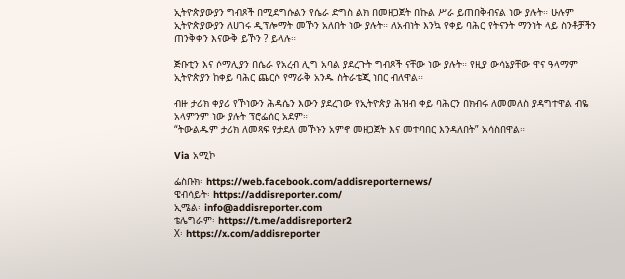ኢትዮጵያውያን ግብጾች በሚደግሱልን የሴራ ድግስ ልክ በመዘጋጀት በኩል ሥራ ይጠበቅብናል ነው ያሉት። ሁሉም ኢትዮጵያውያን ለሀገሩ ዲፕሎማት መኾን አለበት ነው ያሉት። ለአብነት እንኳ የቀይ ባሕር የትናንት ማንነት ላይ ስንቶቻችን ጠንቅቀን እናውቅ ይኾን ? ይላሉ።

ጅቡቲን እና ሶማሊያን በሴራ የአረብ ሊግ አባል ያደረጉት ግብጾች ናቸው ነው ያሉት። የዚያ ውሳኔያቸው ዋና ዓላማም ኢትዮጵያን ከቀይ ባሕር ጨርሶ የማራቅ አንዱ ስትራቴጂ ነበር ብለዋል።

ብዙ ታሪክ ቀያሪ የኾነውን ሕዳሴን እውን ያደረገው የኢትዮጵያ ሕዝብ ቀይ ባሕርን በክብሩ ለመመለስ ያዳግተዋል ብዬ አላምንም ነው ያሉት ፕሮፌሰር አደም።
“ትውልዱም ታሪክ ለመጻፍ የታደለ መኾኑን አምኖ መዘጋጀት እና መተባበር እንዳለበት” አሳስበዋል።

Via አሚኮ

ፌስቡክ፡ https://web.facebook.com/addisreporternews/
ዌብሳይት፡ https://addisreporter.com/
ኢሜል፡ info@addisreporter.com
ቴሌግራም፡ https://t.me/addisreporter2
X፡ https://x.com/addisreporter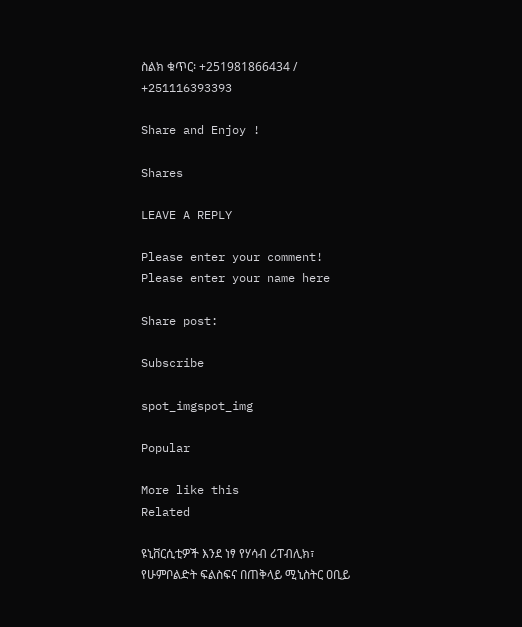ስልክ ቁጥር፡ +251981866434 / +251116393393

Share and Enjoy !

Shares

LEAVE A REPLY

Please enter your comment!
Please enter your name here

Share post:

Subscribe

spot_imgspot_img

Popular

More like this
Related

ዩኒቨርሲቲዎች እንደ ነፃ የሃሳብ ሪፐብሊክ፣ የሁምቦልድት ፍልስፍና በጠቅላይ ሚኒስትር ዐቢይ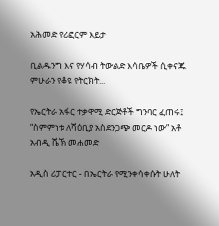አሕመድ የሪፎርም እይታ

ቢልዱንግ እና የሃሳብ ትውልድ እሳቤዎች ሲቀናጁ ምሁራን የቆዩ የትርክት...

የኤርትራ አፋር ተቃዋሚ ድርጅቶች ግንባር ፈጠሩ፤ “ስምምነቱ ለሻዕቢያ አስደንጋጭ መርዶ ነው” አቶ አብዲ ሼኽ መሐመድ

አዲስ ሪፓርተር - በኤርትራ የሚንቀሳቀሱት ሁለት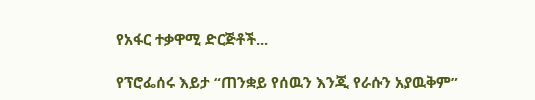የአፋር ተቃዋሚ ድርጅቶች...

የፕሮፌሰሩ እይታ “ጠንቋይ የሰዉን እንጂ የራሱን አያዉቅም”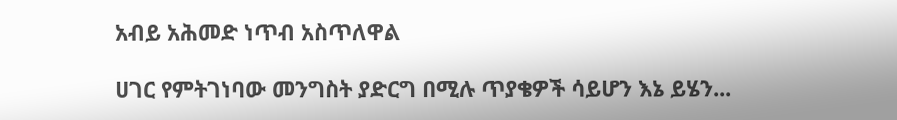አብይ አሕመድ ነጥብ አስጥለዋል

ሀገር የምትገነባው መንግስት ያድርግ በሚሉ ጥያቄዎች ሳይሆን እኔ ይሄን...